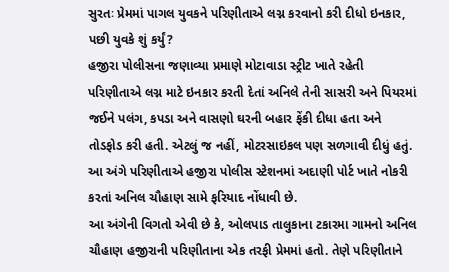સુરતઃ પ્રેમમાં પાગલ યુવકને પરિણીતાએ લગ્ન કરવાનો કરી દીધો ઇનકાર, પછી યુવકે શું કર્યું?
હજીરા પોલીસના જણાવ્યા પ્રમાણે મોટાવાડા સ્ટ્રીટ ખાતે રહેતી પરિણીતાએ લગ્ન માટે ઇનકાર કરતી દેતાં અનિલે તેની સાસરી અને પિયરમાં જઈને પલંગ, કપડા અને વાસણો ઘરની બહાર ફેંકી દીધા હતા અને તોડફોડ કરી હતી. એટલું જ નહીં, મોટરસાઇકલ પણ સળગાવી દીધું હતું. આ અંગે પરિણીતાએ હજીરા પોલીસ સ્ટેશનમાં અદાણી પોર્ટ ખાતે નોકરી કરતાં અનિલ ચૌહાણ સામે ફરિયાદ નોંધાવી છે.
આ અંગેની વિગતો એવી છે કે, ઓલપાડ તાલુકાના ટકારમા ગામનો અનિલ ચૌહાણ હજીરાની પરિણીતાના એક તરફી પ્રેમમાં હતો. તેણે પરિણીતાને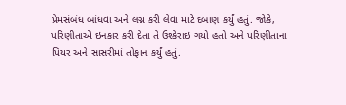પ્રેમસંબંધ બાંધવા અને લગ્ન કરી લેવા માટે દબાણ કર્યું હતું. જોકે, પરિણીતાએ ઇનકાર કરી દેતા તે ઉશ્કેરાઇ ગયો હતો અને પરિણીતાના પિયર અને સાસરીમાં તોફાન કર્યું હતું.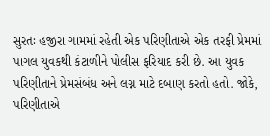સુરતઃ હજીરા ગામમાં રહેતી એક પરિણીતાએ એક તરફી પ્રેમમાં પાગલ યુવકથી કંટાળીને પોલીસ ફરિયાદ કરી છે. આ યુવક પરિણીતાને પ્રેમસંબંધ અને લગ્ન માટે દબાણ કરતો હતો. જોકે, પરિણીતાએ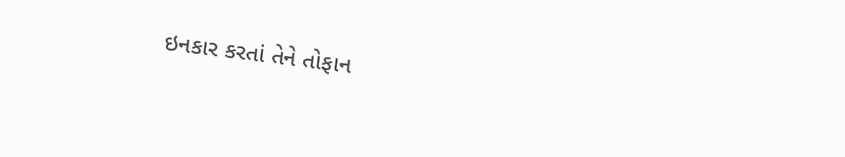ઇનકાર કરતાં તેને તોફાન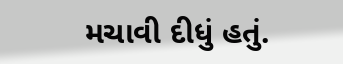મચાવી દીધું હતું.